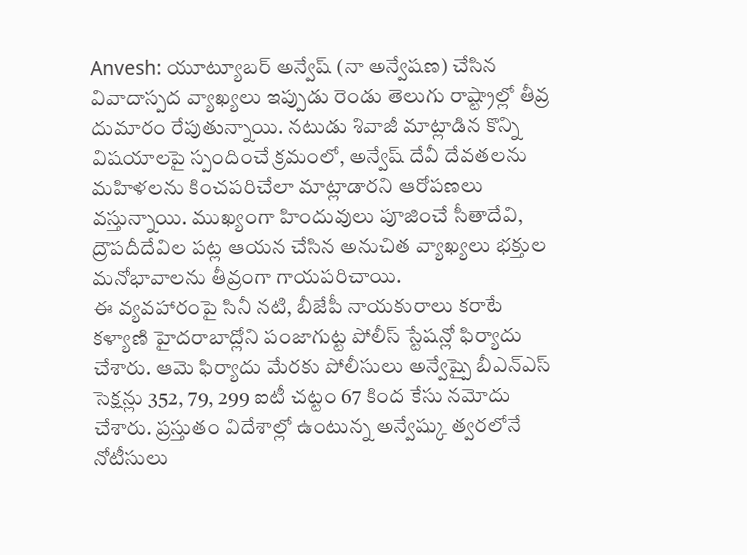Anvesh: యూట్యూబర్ అన్వేష్ (నా అన్వేషణ) చేసిన వివాదాస్పద వ్యాఖ్యలు ఇప్పుడు రెండు తెలుగు రాష్ట్రాల్లో తీవ్ర దుమారం రేపుతున్నాయి. నటుడు శివాజీ మాట్లాడిన కొన్ని విషయాలపై స్పందించే క్రమంలో, అన్వేష్ దేవీ దేవతలను మహిళలను కించపరిచేలా మాట్లాడారని ఆరోపణలు వస్తున్నాయి. ముఖ్యంగా హిందువులు పూజించే సీతాదేవి, ద్రౌపదీదేవిల పట్ల ఆయన చేసిన అనుచిత వ్యాఖ్యలు భక్తుల మనోభావాలను తీవ్రంగా గాయపరిచాయి.
ఈ వ్యవహారంపై సినీ నటి, బీజేపీ నాయకురాలు కరాటే కళ్యాణి హైదరాబాద్లోని పంజాగుట్ట పోలీస్ స్టేషన్లో ఫిర్యాదు చేశారు. ఆమె ఫిర్యాదు మేరకు పోలీసులు అన్వేష్పై బీఎన్ఎస్ సెక్షన్లు 352, 79, 299 ఐటీ చట్టం 67 కింద కేసు నమోదు చేశారు. ప్రస్తుతం విదేశాల్లో ఉంటున్న అన్వేష్కు త్వరలోనే నోటీసులు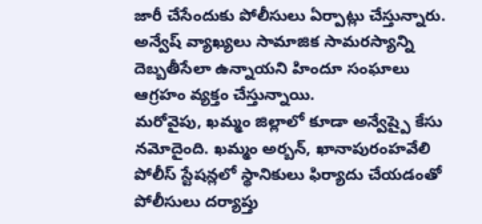జారీ చేసేందుకు పోలీసులు ఏర్పాట్లు చేస్తున్నారు. అన్వేష్ వ్యాఖ్యలు సామాజిక సామరస్యాన్ని దెబ్బతీసేలా ఉన్నాయని హిందూ సంఘాలు ఆగ్రహం వ్యక్తం చేస్తున్నాయి.
మరోవైపు, ఖమ్మం జిల్లాలో కూడా అన్వేష్పై కేసు నమోదైంది. ఖమ్మం అర్బన్, ఖానాపురంహవేలి పోలీస్ స్టేషన్లలో స్థానికులు ఫిర్యాదు చేయడంతో పోలీసులు దర్యాప్తు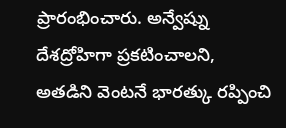ప్రారంభించారు. అన్వేష్ను దేశద్రోహిగా ప్రకటించాలని, అతడిని వెంటనే భారత్కు రప్పించి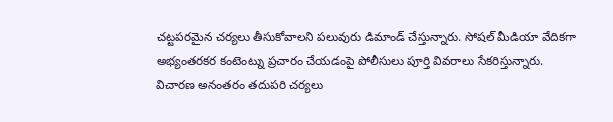చట్టపరమైన చర్యలు తీసుకోవాలని పలువురు డిమాండ్ చేస్తున్నారు. సోషల్ మీడియా వేదికగా అభ్యంతరకర కంటెంట్ను ప్రచారం చేయడంపై పోలీసులు పూర్తి వివరాలు సేకరిస్తున్నారు. విచారణ అనంతరం తదుపరి చర్యలు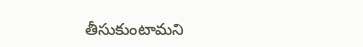తీసుకుంటామని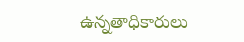ఉన్నతాధికారులు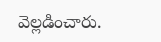వెల్లడించారు.